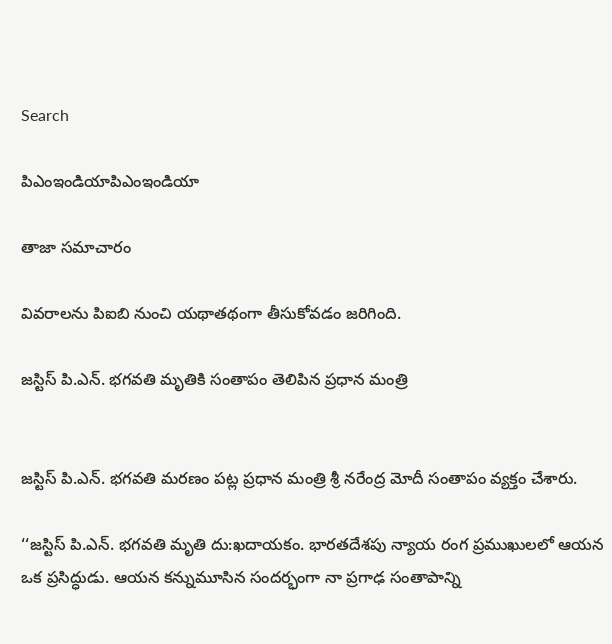Search

పిఎంఇండియాపిఎంఇండియా

తాజా స‌మాచారం

వివరాలను పిఐబి నుంచి యథాతథంగా తీసుకోవడం జరిగింది.

జస్టిస్ పి.ఎన్. భగవతి మృతికి సంతాపం తెలిపిన ప్రధాన మంత్రి


జస్టిస్ పి.ఎన్. భగవతి మరణం పట్ల ప్రధాన మంత్రి శ్రీ నరేంద్ర మోదీ సంతాపం వ్యక్తం చేశారు.

‘‘జస్టిస్ పి.ఎన్. భగవతి మృతి దు:ఖదాయకం. భారతదేశపు న్యాయ రంగ ప్రముఖులలో ఆయన ఒక ప్రసిద్ధుడు. ఆయన కన్నుమూసిన సందర్భంగా నా ప్రగాఢ సంతాపాన్ని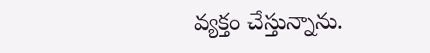వ్యక్తం చేస్తున్నాను.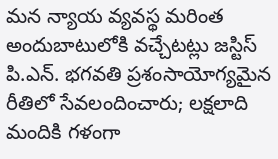మన న్యాయ వ్యవస్థ మరింత అందుబాటులోకి వచ్చేటట్లు జస్టిస్ పి.ఎన్. భగవతి ప్రశంసాయోగ్యమైన రీతిలో సేవలందించారు; లక్షలాది మందికి గళంగా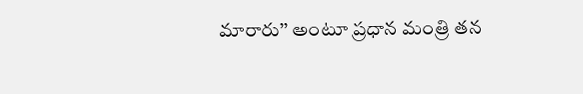మారారు’’ అంటూ ప్రధాన మంత్రి తన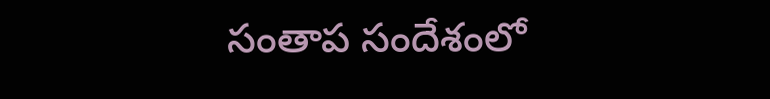సంతాప సందేశంలో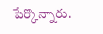పేర్కొన్నారు.